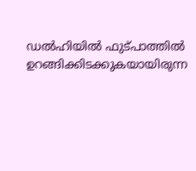ഡൽഹിയിൽ ഫുട്പാത്തിൽ ഉറങ്ങിക്കിടക്കുകയായിരുന്ന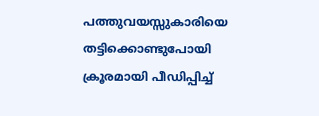പത്തുവയസ്സുകാരിയെ തട്ടിക്കൊണ്ടുപോയി ക്രൂരമായി പീഡിപ്പിച്ച്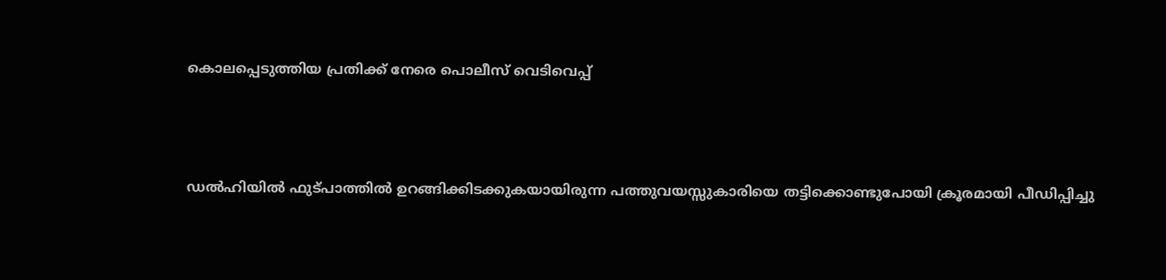കൊലപ്പെടുത്തിയ പ്രതിക്ക് നേരെ പൊലീസ് വെടിവെപ്പ്



ഡൽഹിയിൽ ഫുട്പാത്തിൽ ഉറങ്ങിക്കിടക്കുകയായിരുന്ന പത്തുവയസ്സുകാരിയെ തട്ടിക്കൊണ്ടുപോയി ക്രൂരമായി പീഡിപ്പിച്ചു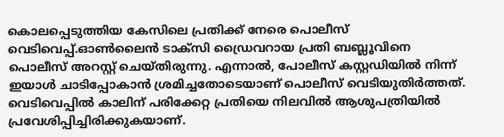കൊലപ്പെടുത്തിയ കേസിലെ പ്രതിക്ക് നേരെ പൊലീസ് വെടിവെപ്പ്.ഓൺലൈൻ ടാക്സി ഡ്രൈവറായ പ്രതി ബബ്ലൂവിനെ പൊലീസ് അറസ്റ്റ് ചെയ്തിരുന്നു. എന്നാൽ, പോലീസ് കസ്റ്റഡിയിൽ നിന്ന് ഇയാൾ ചാടിപ്പോകാൻ ശ്രമിച്ചതോടെയാണ് പൊലീസ് വെടിയുതിർത്തത്. വെടിവെപ്പിൽ കാലിന് പരിക്കേറ്റ പ്രതിയെ നിലവിൽ ആശുപത്രിയിൽ പ്രവേശിപ്പിച്ചിരിക്കുകയാണ്.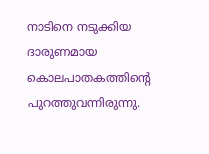നാടിനെ നടുക്കിയ ദാരുണമായ കൊലപാതകത്തിന്റെ പുറത്തുവന്നിരുന്നു.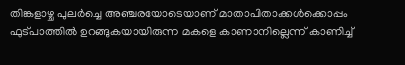തിങ്കളാഴ്ച പുലർച്ചെ അഞ്ചരയോടെയാണ് മാതാപിതാക്കൾക്കൊപ്പം ഫുട്പാത്തിൽ ഉറങ്ങുകയായിരുന്ന മകളെ കാണാനില്ലെന്ന് കാണിച്ച്‌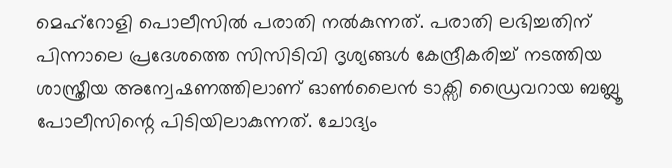മെഹ്‌റോളി പൊലീസിൽ പരാതി നൽകുന്നത്. പരാതി ലഭിച്ചതിന് പിന്നാലെ പ്രദേശത്തെ സിസിടിവി ദൃശ്യങ്ങൾ കേന്ദ്രീകരിച്ച്‌ നടത്തിയ ശാസ്ത്രീയ അന്വേഷണത്തിലാണ് ഓൺലൈൻ ടാക്സി ഡ്രൈവറായ ബബ്ലൂ പോലീസിന്റെ പിടിയിലാകുന്നത്. ചോദ്യം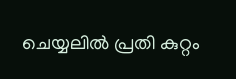ചെയ്യലിൽ പ്രതി കുറ്റം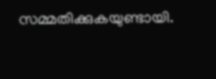സമ്മതിക്കുകയുണ്ടായി.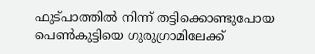ഫുട്പാത്തിൽ നിന്ന് തട്ടിക്കൊണ്ടുപോയ പെൺകുട്ടിയെ ഗുരുഗ്രാമിലേക്ക്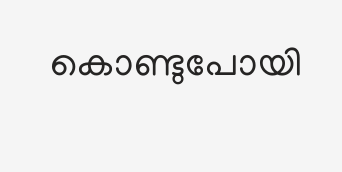കൊണ്ടുപോയി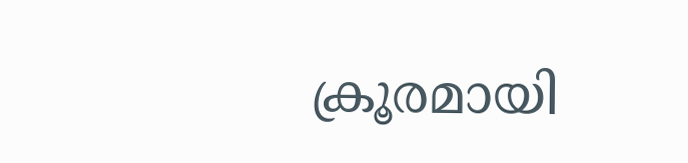ക്രൂരമായി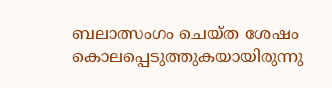ബലാത്സംഗം ചെയ്ത ശേഷം കൊലപ്പെടുത്തുകയായിരുന്നു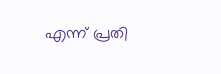എന്ന് പ്രതി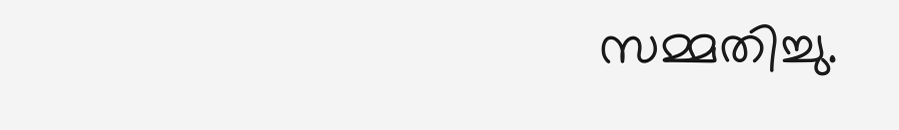സമ്മതിച്ചു.